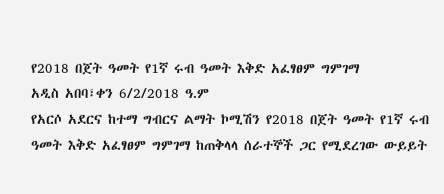የ2018 በጀት ዓመት የ1ኛ ሩብ ዓመት እቅድ አፈፃፀም ግምገማ
አዲስ አበባ፣ቀን 6/2/2018 ዓ.ም
የአርሶ አደርና ከተማ ግብርና ልማት ኮሚሽን የ2018 በጀት ዓመት የ1ኛ ሩብ ዓመት እቅድ አፈፃፀም ግምገማ ከጠቅላላ ሰራተኞች ጋር የሚደረገው ውይይት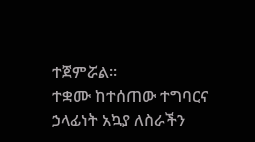ተጀምሯል።
ተቋሙ ከተሰጠው ተግባርና ኃላፊነት አኳያ ለስራችን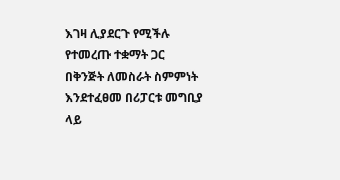እገዛ ሊያደርጉ የሚችሉ የተመረጡ ተቋማት ጋር በቅንጅት ለመስራት ስምምነት እንደተፈፀመ በሪፓርቱ መግቢያ ላይ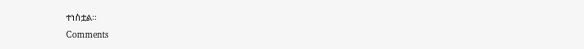ተነስቷል።
Comments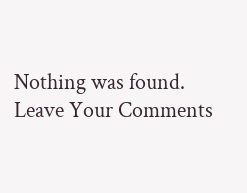Nothing was found.
Leave Your Comments